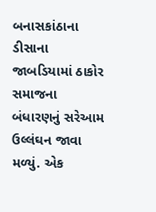બનાસકાંઠાના ડીસાના જાબડિયામાં ઠાકોર સમાજના બંધારણનું સરેઆમ ઉલ્લંઘન જાવા મળ્યું. એક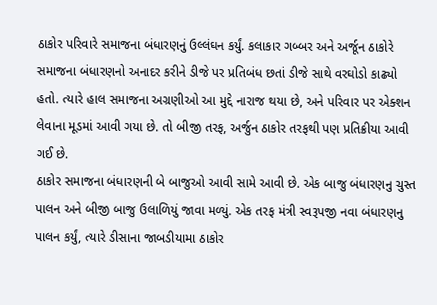ઠાકોર પરિવારે સમાજના બંધારણનું ઉલ્લંઘન કર્યું. કલાકાર ગબ્બર અને અર્જૂન ઠાકોરે સમાજના બંધારણનો અનાદર કરીને ડીજે પર પ્રતિબંધ છતાં ડીજે સાથે વરઘોડો કાઢ્યો હતો. ત્યારે હાલ સમાજના અગ્રણીઓ આ મુદ્દે નારાજ થયા છે, અને પરિવાર પર એક્શન લેવાના મૂડમાં આવી ગયા છે. તો બીજી તરફ, અર્જુન ઠાકોર તરફથી પણ પ્રતિક્રીયા આવી ગઈ છે.
ઠાકોર સમાજના બંધારણની બે બાજુઓ આવી સામે આવી છે. એક બાજુ બંધારણનુ ચુસ્ત પાલન અને બીજી બાજુ ઉલાળિયું જાવા મળ્યું. એક તરફ મંત્રી સ્વરૂપજી નવા બંધારણનુ પાલન કર્યું, ત્યારે ડીસાના જાબડીયામા ઠાકોર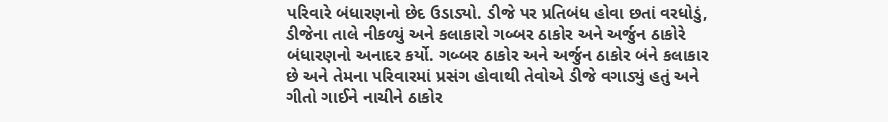પરિવારે બંધારણનો છેદ ઉડાડ્યો. ડીજે પર પ્રતિબંધ હોવા છતાં વરધોડું, ડીજેના તાલે નીકળ્યું અને કલાકારો ગબ્બર ઠાકોર અને અર્જુન ઠાકોરે બંધારણનો અનાદર કર્યો. ગબ્બર ઠાકોર અને અર્જુન ઠાકોર બંને કલાકાર છે અને તેમના પરિવારમાં પ્રસંગ હોવાથી તેવોએ ડીજે વગાડ્યું હતું અને ગીતો ગાઈને નાચીને ઠાકોર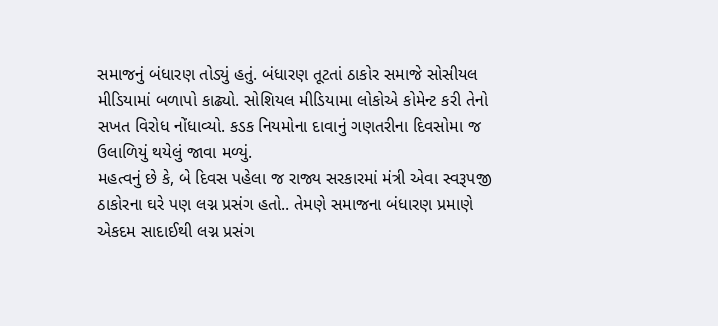સમાજનું બંધારણ તોડ્યું હતું. બંધારણ તૂટતાં ઠાકોર સમાજે સોસીયલ મીડિયામાં બળાપો કાઢ્યો. સોશિયલ મીડિયામા લોકોએ કોમેન્ટ કરી તેનો સખત વિરોધ નોંધાવ્યો. કડક નિયમોના દાવાનું ગણતરીના દિવસોમા જ ઉલાળિયું થયેલું જાવા મળ્યું.
મહત્વનું છે કે, બે દિવસ પહેલા જ રાજ્ય સરકારમાં મંત્રી એવા સ્વરૂપજી ઠાકોરના ઘરે પણ લગ્ન પ્રસંગ હતો.. તેમણે સમાજના બંધારણ પ્રમાણે એકદમ સાદાઈથી લગ્ન પ્રસંગ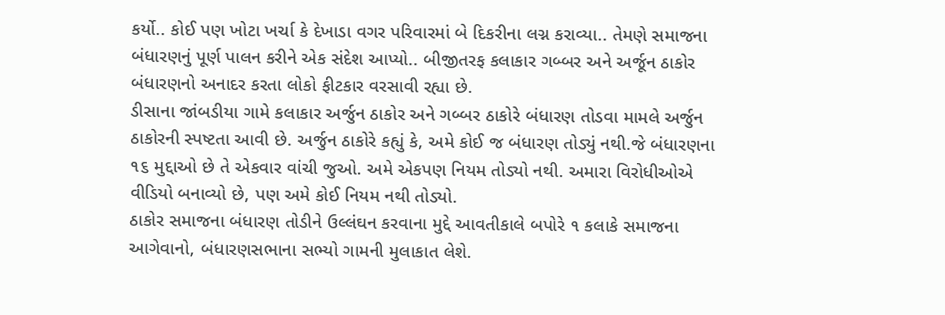કર્યો.. કોઈ પણ ખોટા ખર્ચા કે દેખાડા વગર પરિવારમાં બે દિકરીના લગ્ન કરાવ્યા.. તેમણે સમાજના બંધારણનું પૂર્ણ પાલન કરીને એક સંદેશ આપ્યો.. બીજીતરફ કલાકાર ગબ્બર અને અર્જૂન ઠાકોર બંધારણનો અનાદર કરતા લોકો ફીટકાર વરસાવી રહ્યા છે.
ડીસાના જાંબડીયા ગામે કલાકાર અર્જુન ઠાકોર અને ગબ્બર ઠાકોરે બંધારણ તોડવા મામલે અર્જુન ઠાકોરની સ્પષ્ટતા આવી છે. અર્જુન ઠાકોરે કહ્યું કે, અમે કોઈ જ બંધારણ તોડ્યું નથી.જે બંધારણના ૧૬ મુદ્દાઓ છે તે એકવાર વાંચી જુઓ. અમે એકપણ નિયમ તોડ્યો નથી. અમારા વિરોધીઓએ વીડિયો બનાવ્યો છે, પણ અમે કોઈ નિયમ નથી તોડ્યો.
ઠાકોર સમાજના બંધારણ તોડીને ઉલ્લંઘન કરવાના મુદ્દે આવતીકાલે બપોરે ૧ કલાકે સમાજના આગેવાનો, બંધારણસભાના સભ્યો ગામની મુલાકાત લેશે.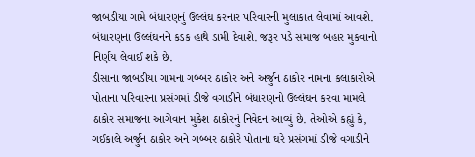જાબડીયા ગામે બંધારણનું ઉલ્લંઘ કરનાર પરિવારની મુલાકાત લેવામાં આવશે. બંધારણના ઉલ્લંઘનને કડક હાથે ડામી દેવાશે. જરૂર પડે સમાજ બહાર મુકવાનો નિર્ણય લેવાઈ શકે છે.
ડીસાના જાબડીયા ગામના ગબ્બર ઠાકોર અને અર્જુન ઠાકોર નામના કલાકારોએ પોતાના પરિવારના પ્રસંગમાં ડીજે વગાડીને બંધારણનો ઉલ્લંઘન કરવા મામલે ઠાકોર સમાજના આગેવાન મુકેશ ઠાકોરનું નિવેદન આવ્યું છે. તેઓએ કહ્યું કે, ગઈકાલે અર્જુન ઠાકોર અને ગબ્બર ઠાકોરે પોતાના ઘરે પ્રસંગમાં ડીજે વગાડીને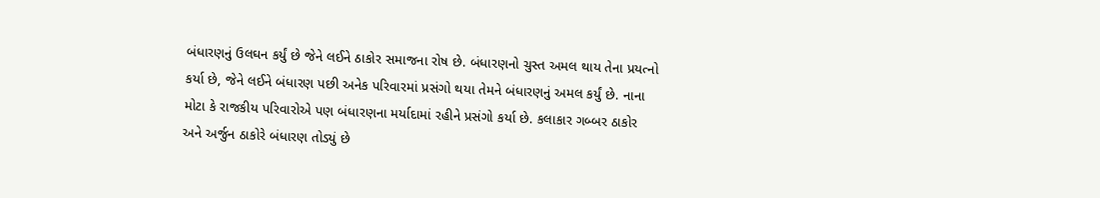બંધારણનું ઉલઘન કર્યું છે જેને લઈને ઠાકોર સમાજના રોષ છે. બંધારણનો ચુસ્ત અમલ થાય તેના પ્રયત્નો કર્યા છે, જેને લઈને બંધારણ પછી અનેક પરિવારમાં પ્રસંગો થયા તેમને બંધારણનું અમલ કર્યું છે. નાના મોટા કે રાજકીય પરિવારોએ પણ બંધારણના મર્યાદામાં રહીને પ્રસંગો કર્યા છે. કલાકાર ગબ્બર ઠાકોર અને અર્જુન ઠાકોરે બંધારણ તોડ્યું છે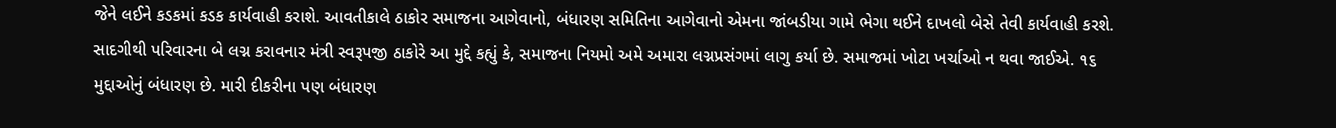જેને લઈને કડકમાં કડક કાર્યવાહી કરાશે. આવતીકાલે ઠાકોર સમાજના આગેવાનો, બંધારણ સમિતિના આગેવાનો એમના જાંબડીયા ગામે ભેગા થઈને દાખલો બેસે તેવી કાર્યવાહી કરશે.
સાદગીથી પરિવારના બે લગ્ન કરાવનાર મંત્રી સ્વરૂપજી ઠાકોરે આ મુદ્દે કહ્યું કે, સમાજના નિયમો અમે અમારા લગ્નપ્રસંગમાં લાગુ કર્યા છે. સમાજમાં ખોટા ખર્ચાઓ ન થવા જાઈએ. ૧૬ મુદ્દાઓનું બંધારણ છે. મારી દીકરીના પણ બંધારણ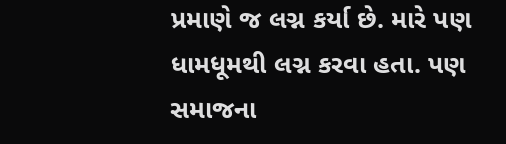પ્રમાણે જ લગ્ન કર્યા છે. મારે પણ ધામધૂમથી લગ્ન કરવા હતા. પણ સમાજના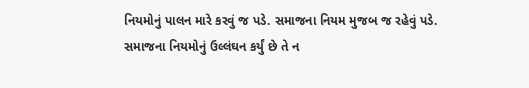નિયમોનું પાલન મારે કરવું જ પડે. સમાજના નિયમ મુજબ જ રહેવું પડે. સમાજના નિયમોનું ઉલ્લંઘન કર્યું છે તે ન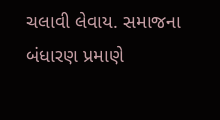ચલાવી લેવાય. સમાજના બંધારણ પ્રમાણે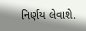નિર્ણય લેવાશે.